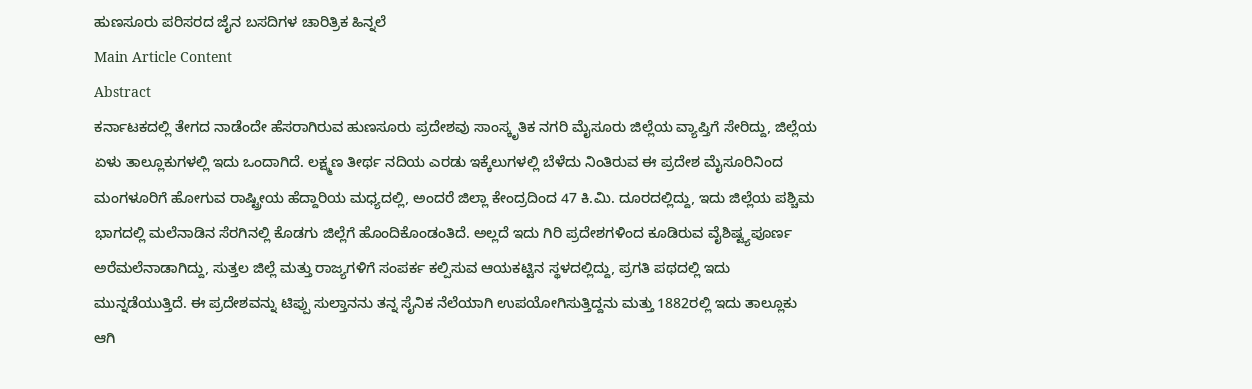ಹುಣಸೂರು ಪರಿಸರದ ಜೈನ ಬಸದಿಗಳ ಚಾರಿತ್ರಿಕ ಹಿನ್ನಲೆ
Main Article Content
Abstract
ಕರ್ನಾಟಕದಲ್ಲಿ ತೇಗದ ನಾಡೆಂದೇ ಹೆಸರಾಗಿರುವ ಹುಣಸೂರು ಪ್ರದೇಶವು ಸಾಂಸ್ಕೃತಿಕ ನಗರಿ ಮೈಸೂರು ಜಿಲ್ಲೆಯ ವ್ಯಾಪ್ತಿಗೆ ಸೇರಿದ್ದು, ಜಿಲ್ಲೆಯ ಏಳು ತಾಲ್ಲೂಕುಗಳಲ್ಲಿ ಇದು ಒಂದಾಗಿದೆ. ಲಕ್ಷ್ಮಣ ತೀರ್ಥ ನದಿಯ ಎರಡು ಇಕ್ಕೆಲುಗಳಲ್ಲಿ ಬೆಳೆದು ನಿಂತಿರುವ ಈ ಪ್ರದೇಶ ಮೈಸೂರಿನಿಂದ ಮಂಗಳೂರಿಗೆ ಹೋಗುವ ರಾಷ್ಟ್ರೀಯ ಹೆದ್ದಾರಿಯ ಮಧ್ಯದಲ್ಲಿ, ಅಂದರೆ ಜಿಲ್ಲಾ ಕೇಂದ್ರದಿಂದ 47 ಕಿ.ಮಿ. ದೂರದಲ್ಲಿದ್ದು, ಇದು ಜಿಲ್ಲೆಯ ಪಶ್ಚಿಮ ಭಾಗದಲ್ಲಿ ಮಲೆನಾಡಿನ ಸೆರಗಿನಲ್ಲಿ ಕೊಡಗು ಜಿಲ್ಲೆಗೆ ಹೊಂದಿಕೊಂಡಂತಿದೆ. ಅಲ್ಲದೆ ಇದು ಗಿರಿ ಪ್ರದೇಶಗಳಿಂದ ಕೂಡಿರುವ ವೈಶಿಷ್ಟ್ಯಪೂರ್ಣ ಅರೆಮಲೆನಾಡಾಗಿದ್ದು, ಸುತ್ತಲ ಜಿಲ್ಲೆ ಮತ್ತು ರಾಜ್ಯಗಳಿಗೆ ಸಂಪರ್ಕ ಕಲ್ಪಿಸುವ ಆಯಕಟ್ಟಿನ ಸ್ಥಳದಲ್ಲಿದ್ದು, ಪ್ರಗತಿ ಪಥದಲ್ಲಿ ಇದು ಮುನ್ನಡೆಯುತ್ತಿದೆ. ಈ ಪ್ರದೇಶವನ್ನು ಟಿಪ್ಪು ಸುಲ್ತಾನನು ತನ್ನ ಸೈನಿಕ ನೆಲೆಯಾಗಿ ಉಪಯೋಗಿಸುತ್ತಿದ್ದನು ಮತ್ತು 1882ರಲ್ಲಿ ಇದು ತಾಲ್ಲೂಕು ಆಗಿ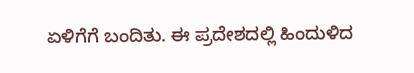ಏಳಿಗೆಗೆ ಬಂದಿತು. ಈ ಪ್ರದೇಶದಲ್ಲಿ ಹಿಂದುಳಿದ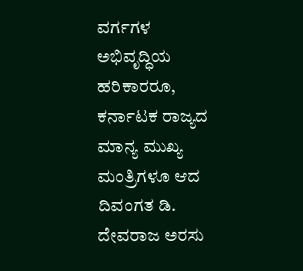ವರ್ಗಗಳ ಅಭಿವೃದ್ಧಿಯ ಹರಿಕಾರರೂ, ಕರ್ನಾಟಕ ರಾಜ್ಯದ ಮಾನ್ಯ ಮುಖ್ಯ ಮಂತ್ರಿಗಳೂ ಆದ ದಿವಂಗತ ಡಿ. ದೇವರಾಜ ಅರಸು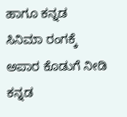ಹಾಗೂ ಕನ್ನಡ ಸಿನಿಮಾ ರಂಗಕ್ಕೆ ಅಪಾರ ಕೊಡುಗೆ ನೀಡಿ ಕನ್ನಡ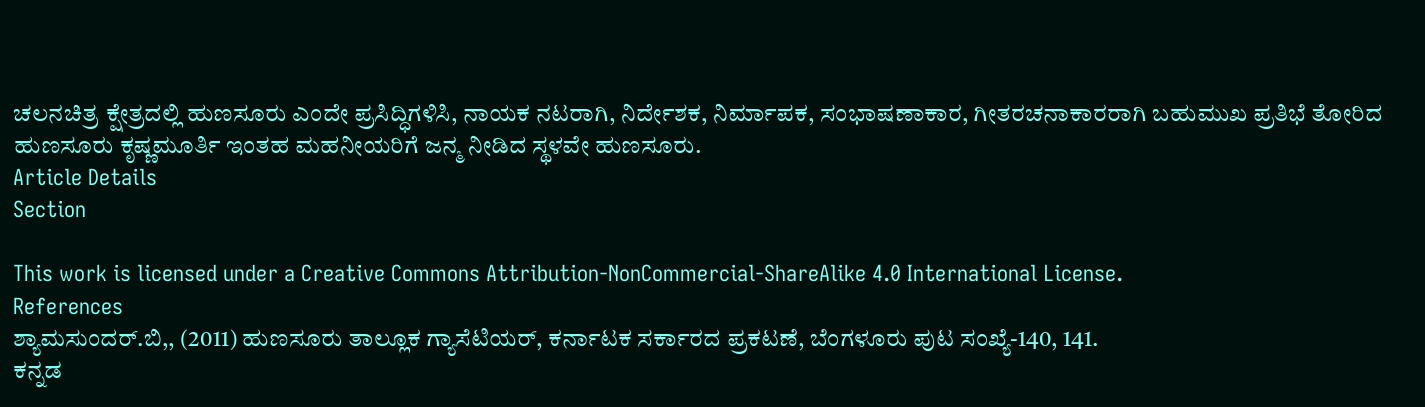ಚಲನಚಿತ್ರ ಕ್ಷೇತ್ರದಲ್ಲಿ ಹುಣಸೂರು ಎಂದೇ ಪ್ರಸಿದ್ಧಿಗಳಿಸಿ, ನಾಯಕ ನಟರಾಗಿ, ನಿರ್ದೇಶಕ, ನಿರ್ಮಾಪಕ, ಸಂಭಾಷಣಾಕಾರ, ಗೀತರಚನಾಕಾರರಾಗಿ ಬಹುಮುಖ ಪ್ರತಿಭೆ ತೋರಿದ ಹುಣಸೂರು ಕೃಷ್ಣಮೂರ್ತಿ ಇಂತಹ ಮಹನೀಯರಿಗೆ ಜನ್ಮ ನೀಡಿದ ಸ್ಥಳವೇ ಹುಣಸೂರು.
Article Details
Section

This work is licensed under a Creative Commons Attribution-NonCommercial-ShareAlike 4.0 International License.
References
ಶ್ಯಾಮಸುಂದರ್.ಬಿ,, (2011) ಹುಣಸೂರು ತಾಲ್ಲೂಕ ಗ್ಯಾಸೆಟಿಯರ್, ಕರ್ನಾಟಕ ಸರ್ಕಾರದ ಪ್ರಕಟಣೆ, ಬೆಂಗಳೂರು ಪುಟ ಸಂಖ್ಯೆ-140, 141.
ಕನ್ನಡ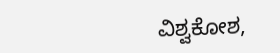ವಿಶ್ವಕೋಶ,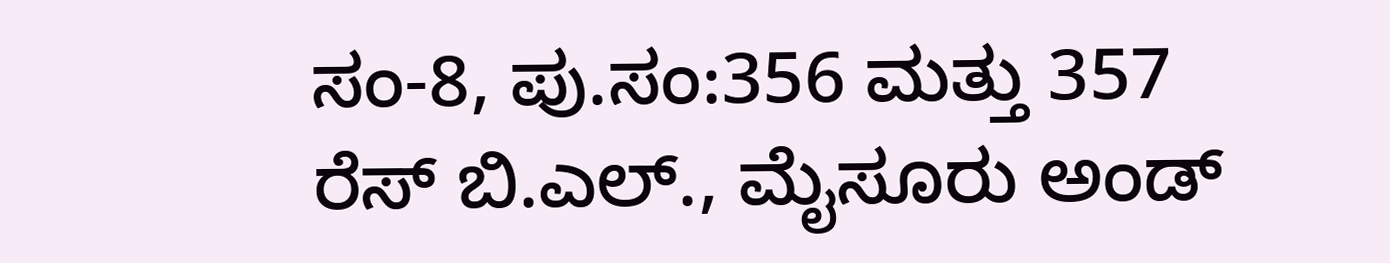ಸಂ-8, ಪು.ಸಂ:356 ಮತ್ತು 357
ರೆಸ್ ಬಿ.ಎಲ್., ಮೈಸೂರು ಅಂಡ್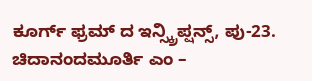ಕೂರ್ಗ್ ಫ್ರಮ್ ದ ಇನ್ಸ್ಕ್ರಿಪ್ಷನ್ಸ್, ಪು-23.
ಚಿದಾನಂದಮೂರ್ತಿ ಎಂ –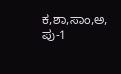ಕ,ಶಾ,ಸಾಂ,ಅ, ಪು-1